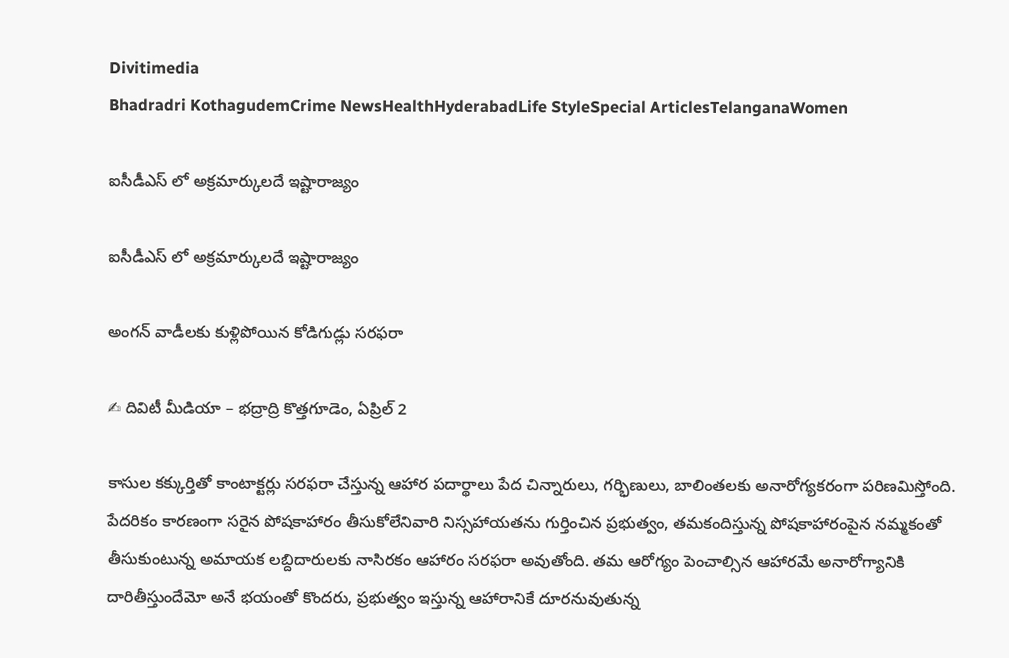Divitimedia
Bhadradri KothagudemCrime NewsHealthHyderabadLife StyleSpecial ArticlesTelanganaWomen

ఐసీడీఎస్ లో అక్రమార్కులదే ఇష్టారాజ్యం

ఐసీడీఎస్ లో అక్రమార్కులదే ఇష్టారాజ్యం

అంగన్ వాడీలకు కుళ్లిపోయిన కోడిగుడ్లు సరఫరా

✍ దివిటీ మీడియా – భద్రాద్రి కొత్తగూడెం, ఏప్రిల్ 2

కాసుల కక్కుర్తితో కాంటాక్టర్లు సరఫరా చేస్తున్న ఆహార పదార్థాలు పేద చిన్నారులు, గర్భిణులు, బాలింతలకు అనారోగ్యకరంగా పరిణమిస్తోంది. పేదరికం కారణంగా సరైన పోషకాహారం తీసుకోలేనివారి నిస్సహాయతను గుర్తించిన ప్రభుత్వం, తమకందిస్తున్న పోషకాహారంపైన నమ్మకంతో తీసుకుంటున్న అమాయక లబ్దిదారులకు నాసిరకం ఆహారం సరఫరా అవుతోంది. తమ ఆరోగ్యం పెంచాల్సిన ఆహారమే అనారోగ్యానికి దారితీస్తుందేమో అనే భయంతో కొందరు, ప్రభుత్వం ఇస్తున్న ఆహారానికే దూరనువుతున్న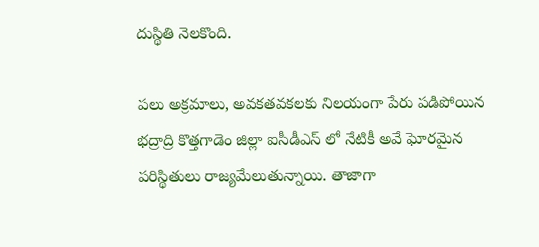దుస్థితి నెలకొంది.

పలు అక్రమాలు, అవకతవకలకు నిలయంగా పేరు పడిపోయిన భద్రాద్రి కొత్తగాడెం జిల్లా ఐసీడీఎస్ లో నేటికీ అవే ఘోరమైన పరిస్థితులు రాజ్యమేలుతున్నాయి. తాజాగా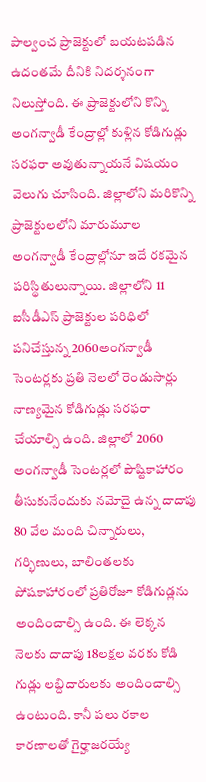పాల్వంచ ప్రాజెక్టులో బయటపడిన ఉదంతమే దీనికి నిదర్శనంగా నిలుస్తోంది. ఈ ప్రాజెక్టులోని కొన్ని అంగన్వాడీ కేంద్రాల్లో కుళ్లిన కోడిగుడ్లు సరఫరా అవుతున్నాయనే విషయం వెలుగు చూసింది. జిల్లాలోని మరికొన్ని ప్రాజెక్టులలోని మారుమూల అంగన్వాడీ కేంద్రాల్లోనూ ఇదే రకమైన పరిస్థితులున్నాయి. జిల్లాలోని 11 ఐసీడీఎస్ ప్రాజెక్టుల పరిధిలో పనిచేస్తున్న 2060అంగన్వాడీ సెంటర్లకు ప్రతి నెలలో రెండుసార్లు నాణ్యమైన కోడిగుడ్లు సరఫరా చేయాల్సి ఉంది. జిల్లాలో 2060 అంగన్వాడీ సెంటర్లలో పౌష్టికాహారం తీసుకునేందుకు నమోదై ఉన్న దాదాపు 80 వేల మంది చిన్నారులు, గర్భిణులు, బాలింతలకు పోషకాహారంలో ప్రతిరోజూ కోడిగుడ్లను అందించాల్సి ఉంది. ఈ లెక్కన నెలకు దాదాపు 18లక్షల వరకు కోడి గుడ్లు లబ్దిదారులకు అందించాల్సి ఉంటుంది. కానీ పలు రకాల కారణాలతో గైర్హాజరయ్యే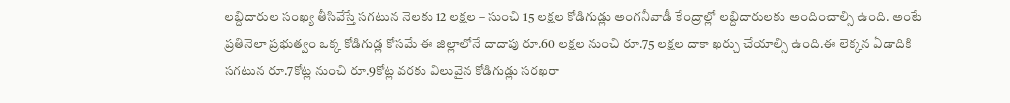లబ్దిదారుల సంఖ్య తీసివేస్తే సగటున నెలకు 12 లక్షల – సుంచి 15 లక్షల కోడిగుడ్లు అంగనీవాడీ కేంద్రాల్లో లబ్దిదారులకు అందించాల్సి ఉంది. అంటే ప్రతినెలా ప్రభుత్వం ఒక్క కోడిగుడ్ల కోసమే ఈ జిల్లాలోనే దాదాపు రూ.60 లక్షల నుంచి రూ.75 లక్షల దాకా ఖర్చు చేయాల్సి ఉంది.ఈ లెక్కన ఏడాదికి సగటున రూ.7కోట్ల నుంచి రూ.9కోట్ల వరకు విలువైన కోడిగుడ్లు సరఖరా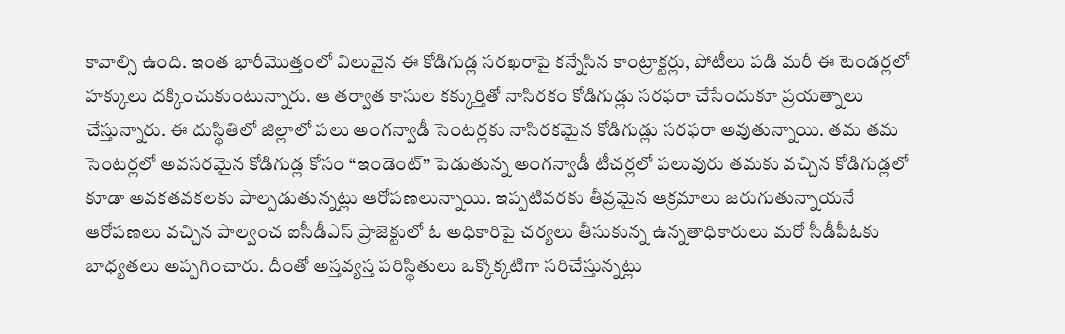కావాల్సి ఉంది. ఇంత భారీమొత్తంలో విలువైన ఈ కోడిగుడ్ల సరఖరాపై కన్నేసిన కాంట్రాక్టర్లు, పోటీలు పడి మరీ ఈ టెండర్లలో హక్కులు దక్కించుకుంటున్నారు. ఆ తర్వాత కాసుల కక్కుర్తితో నాసిరకం కోడిగుడ్లు సరఫరా చేసేందుకూ ప్రయత్నాలు చేస్తున్నారు. ఈ దుస్థితిలో జిల్లాలో పలు అంగన్వాడీ సెంటర్లకు నాసిరకమైన కోడిగుడ్లు సరఫరా అవుతున్నాయి. తమ తమ సెంటర్లలో అవసరమైన కోడిగుడ్ల కోసం “ఇండెంట్” పెడుతున్న అంగన్వాడీ టీచర్లలో పలువురు తమకు వచ్చిన కోడిగుడ్లలో కూడా అవకతవకలకు పాల్పడుతున్నట్లు ఆరోపణలున్నాయి. ఇప్పటివరకు తీవ్రమైన ఆక్రమాలు జరుగుతున్నాయనే ఆరోపణలు వచ్చిన పాల్వంచ ఐసీడీఎస్ ప్రాజెక్టులో ఓ అధికారిపై చర్యలు తీసుకున్న ఉన్నతాధికారులు మరో సీడీపీఓకు బాధ్యతలు అప్పగించారు. దీంతో అస్తవ్యస్త పరిస్థితులు ఒక్కొక్కటిగా సరిచేస్తున్నట్లు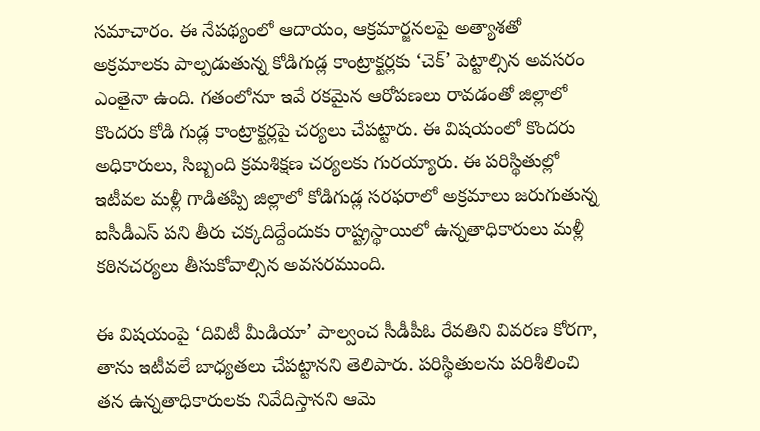సమాచారం. ఈ నేపథ్యంలో ఆదాయం, ఆక్రమార్జనలపై అత్యాశతో అక్రమాలకు పాల్పడుతున్న కోడిగుడ్ల కాంట్రాక్టర్లకు ‘చెక్’ పెట్టాల్సిన అవసరం ఎంతైనా ఉంది. గతంలోనూ ఇవే రకమైన ఆరోపణలు రావడంతో జిల్లాలో కొందరు కోడి గుడ్ల కాంట్రాక్టర్లపై చర్యలు చేపట్టారు. ఈ విషయంలో కొందరు అధికారులు, సిబ్బంది క్రమశిక్షణ చర్యలకు గురయ్యారు. ఈ పరిస్థితుల్లో ఇటీవల మళ్లీ గాడితప్పి జిల్లాలో కోడిగుడ్ల సరఫరాలో అక్రమాలు జరుగుతున్న ఐసీడీఎస్ పని తీరు చక్కదిద్దేందుకు రాష్ట్రస్థాయిలో ఉన్నతాధికారులు మళ్లీ కఠినచర్యలు తీసుకోవాల్సిన అవసరముంది.

ఈ విషయంపై ‘దివిటీ మీడియా’ పాల్వంచ సీడీపీఓ రేవతిని వివరణ కోరగా, తాను ఇటీవలే బాధ్యతలు చేపట్టానని తెలిపారు. పరిస్థితులను పరిశీలించి తన ఉన్నతాధికారులకు నివేదిస్తానని ఆమె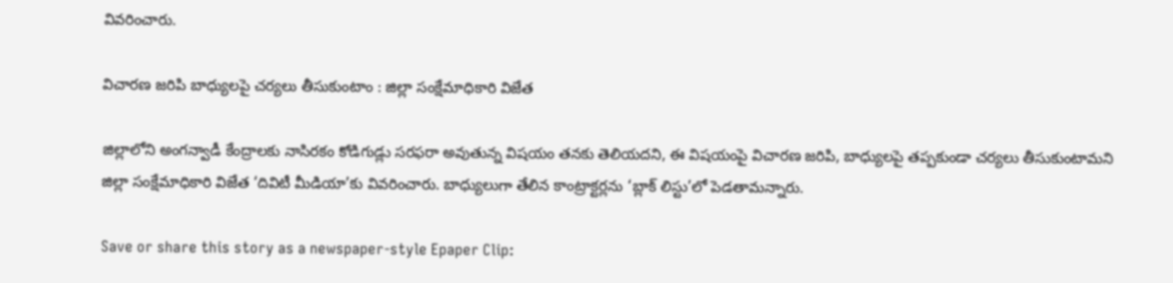వివరించారు.

విచారణ జరిపి బాధ్యులపై చర్యలు తీసుకుంటాం : జిల్లా సంక్షేమాధికారి విజేత

జిల్లాలోని అంగన్వాడీ కేంద్రాలకు నాసిరకం కోడిగుడ్లు సరఫరా అవుతున్న విషయం తనకు తెలియదని, ఈ విషయంపై విచారణ జరిపి, బాధ్యులపై తప్పకుండా చర్యలు తీసుకుంటామని జిల్లా సంక్షేమాధికారి విజేత ‘దివిటీ మీడియా’కు వివరించారు. బాధ్యులుగా తేలిన కాంట్రాక్టర్లను ‘బ్లాక్ లిస్టు’లో పెడతామన్నారు.

Save or share this story as a newspaper-style Epaper Clip: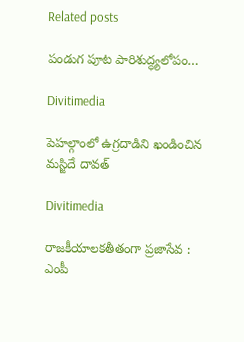Related posts

పండుగ పూట పారిశుద్ధ్యలోపం…

Divitimedia

పెహల్గాంలో ఉగ్రదాడిని ఖండించిన మస్జిదే దావత్

Divitimedia

రాజకీయాలకతీతంగా ప్రజాసేవ : ఎంపీ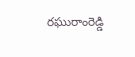రఘురాంరెడ్డి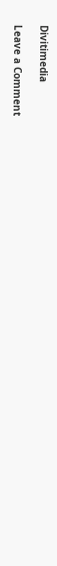Divitimedia

Leave a Comment